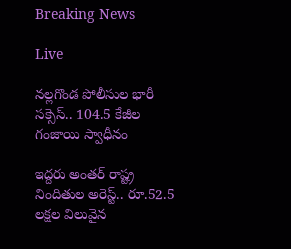Breaking News

Live

నల్లగొండ పోలీసుల భారీ సక్సెస్.. 104.5 కేజీల గంజాయి స్వాధీనం

ఇద్దరు అంతర్ రాష్ట్ర నిందితుల అరెస్ట్.. రూ.52.5 లక్షల విలువైన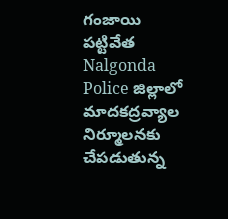గంజాయి పట్టివేత Nalgonda Police జిల్లాలో మాదకద్రవ్యాల నిర్మూలనకు చేపడుతున్న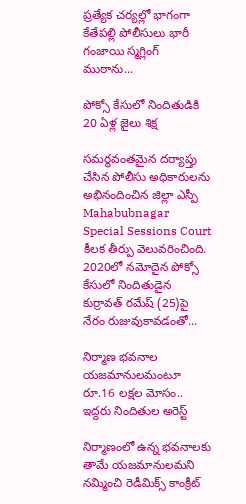ప్రత్యేక చర్యల్లో భాగంగా కేతేపల్లి పోలీసులు భారీ గంజాయి స్మగ్లింగ్ ముఠాను...

పోక్సో కేసులో నిందితుడికి 20 ఏళ్ల జైలు శిక్ష

సమర్థవంతమైన దర్యాప్తు చేసిన పోలీసు అధికారులను అభినందించిన జిల్లా ఎస్పీ Mahabubnagar Special Sessions Court కీలక తీర్పు వెలువరించింది. 2020లో నమోదైన పోక్సో కేసులో నిందితుడైన కుర్రావత్ రమేష్ (25)పై నేరం రుజువుకావడంతో...

నిర్మాణ భవనాల యజమానులమంటూ రూ.16 లక్షల మోసం.. ఇద్దరు నిందితుల అరెస్ట్

నిర్మాణంలో ఉన్న భవనాలకు తామే యజమానులమని నమ్మించి రెడీమిక్స్ కాంక్రీట్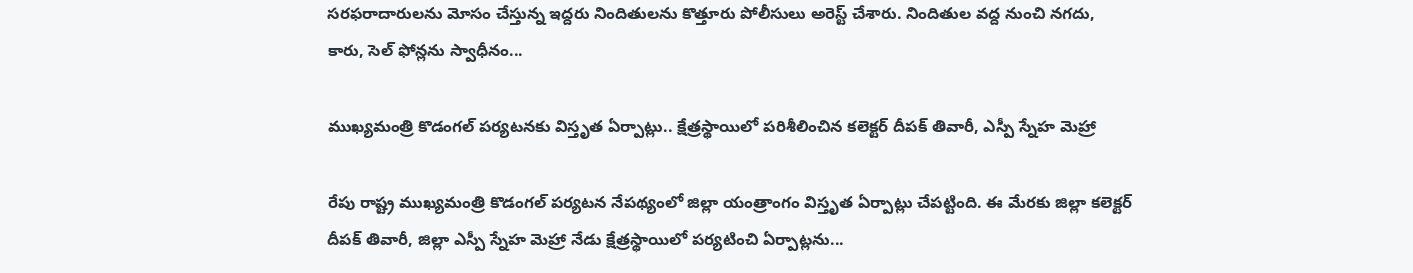సరఫరాదారులను మోసం చేస్తున్న ఇద్దరు నిందితులను కొత్తూరు పోలీసులు అరెస్ట్ చేశారు. నిందితుల వద్ద నుంచి నగదు, కారు, సెల్ ఫోన్లను స్వాధీనం...

ముఖ్యమంత్రి కొడంగల్ పర్యటనకు విస్తృత ఏర్పాట్లు.. క్షేత్రస్థాయిలో పరిశీలించిన కలెక్టర్ దీపక్ తివారీ, ఎస్పీ స్నేహ మెహ్రా

రేపు రాష్ట్ర ముఖ్యమంత్రి కొడంగల్ పర్యటన నేపథ్యంలో జిల్లా యంత్రాంగం విస్తృత ఏర్పాట్లు చేపట్టింది. ఈ మేరకు జిల్లా కలెక్టర్ దీపక్ తివారీ, జిల్లా ఎస్పీ స్నేహ మెహ్రా నేడు క్షేత్రస్థాయిలో పర్యటించి ఏర్పాట్లను...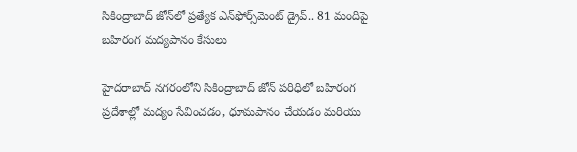సికింద్రాబాద్ జోన్‌లో ప్రత్యేక ఎన్‌ఫోర్స్‌మెంట్ డ్రైవ్.. 81 మందిపై బహిరంగ మద్యపానం కేసులు

హైదరాబాద్ నగరంలోని సికింద్రాబాద్ జోన్ పరిధిలో బహిరంగ ప్రదేశాల్లో మద్యం సేవించడం, ధూమపానం చేయడం మరియు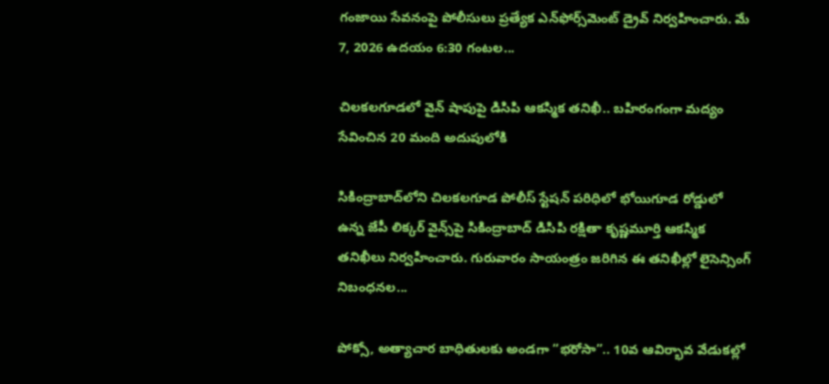గంజాయి సేవనంపై పోలీసులు ప్రత్యేక ఎన్‌ఫోర్స్‌మెంట్ డ్రైవ్ నిర్వహించారు. మే 7, 2026 ఉదయం 6:30 గంటల...

చిలకలగూడలో వైన్ షాపుపై డిసిపి ఆకస్మిక తనిఖీ.. బహిరంగంగా మద్యం సేవించిన 20 మంది అదుపులోకి

సికింద్రాబాద్‌లోని చిలకలగూడ పోలీస్ స్టేషన్ పరిధిలో భోయిగూడ రోడ్డులో ఉన్న జేపీ లిక్కర్ వైన్స్‌పై సికింద్రాబాద్ డిసిపి రక్షితా కృష్ణమూర్తి ఆకస్మిక తనిఖీలు నిర్వహించారు. గురువారం సాయంత్రం జరిగిన ఈ తనిఖీల్లో లైసెన్సింగ్ నిబంధనల...

పోక్సో, అత్యాచార బాధితులకు అండగా “భరోసా”.. 10వ ఆవిర్భావ వేడుకల్లో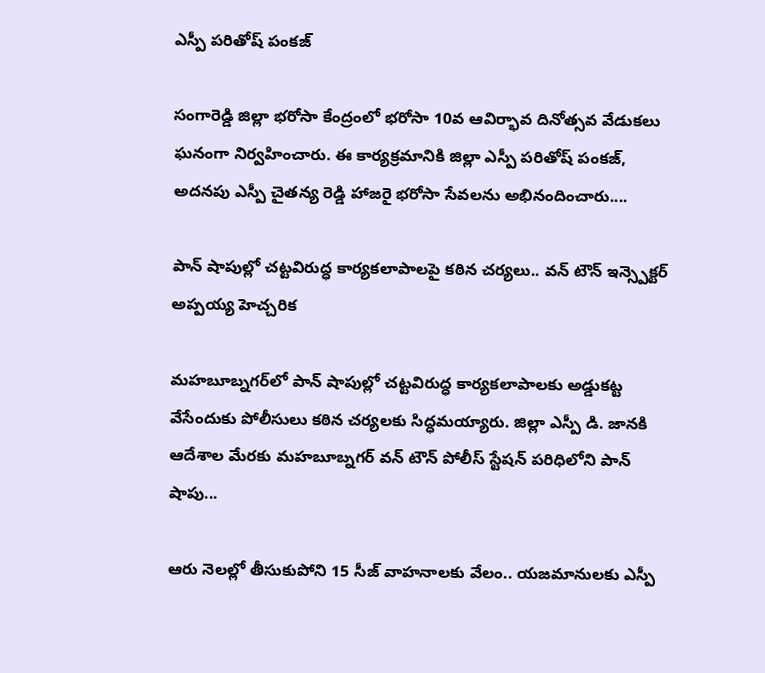ఎస్పీ పరితోష్ పంకజ్

సంగారెడ్డి జిల్లా భరోసా కేంద్రంలో భరోసా 10వ ఆవిర్భావ దినోత్సవ వేడుకలు ఘనంగా నిర్వహించారు. ఈ కార్యక్రమానికి జిల్లా ఎస్పీ పరితోష్ పంకజ్, అదనపు ఎస్పీ చైతన్య రెడ్డి హాజరై భరోసా సేవలను అభినందించారు....

పాన్ షాపుల్లో చట్టవిరుద్ధ కార్యకలాపాలపై కఠిన చర్యలు.. వన్ టౌన్ ఇన్స్పెక్టర్ అప్పయ్య హెచ్చరిక

మహబూబ్నగర్‌లో పాన్ షాపుల్లో చట్టవిరుద్ధ కార్యకలాపాలకు అడ్డుకట్ట వేసేందుకు పోలీసులు కఠిన చర్యలకు సిద్ధమయ్యారు. జిల్లా ఎస్పీ డి. జానకి ఆదేశాల మేరకు మహబూబ్నగర్ వన్ టౌన్ పోలీస్ స్టేషన్ పరిధిలోని పాన్ షాపు...

ఆరు నెలల్లో తీసుకుపోని 15 సీజ్ వాహనాలకు వేలం.. యజమానులకు ఎస్పీ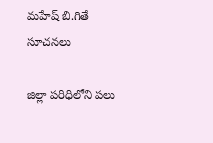మహేష్ బి.గితే సూచనలు

జిల్లా పరిధిలోని పలు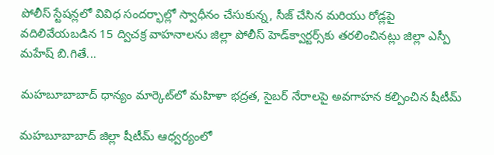పోలీస్ స్టేషన్లలో వివిధ సందర్భాల్లో స్వాధీనం చేసుకున్న, సీజ్ చేసిన మరియు రోడ్లపై వదిలివేయబడిన 15 ద్విచక్ర వాహనాలను జిల్లా పోలీస్ హెడ్‌క్వార్టర్స్‌కు తరలించినట్లు జిల్లా ఎస్పీ మహేష్ బి.గితే...

మహబూబాబాద్ ధాన్యం మార్కెట్‌లో మహిళా భద్రత, సైబర్ నేరాలపై అవగాహన కల్పించిన షీటీమ్

మహబూబాబాద్ జిల్లా షీటీమ్ ఆధ్వర్యంలో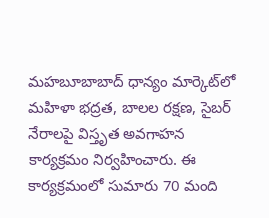మహబూబాబాద్ ధాన్యం మార్కెట్‌లో మహిళా భద్రత, బాలల రక్షణ, సైబర్ నేరాలపై విస్తృత అవగాహన కార్యక్రమం నిర్వహించారు. ఈ కార్యక్రమంలో సుమారు 70 మంది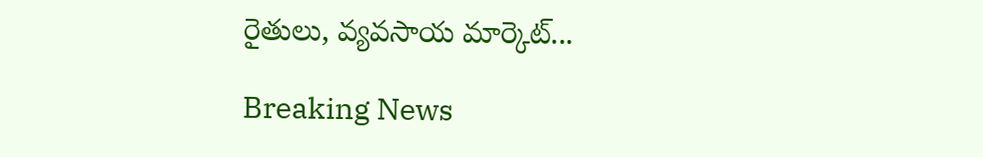రైతులు, వ్యవసాయ మార్కెట్...

Breaking News